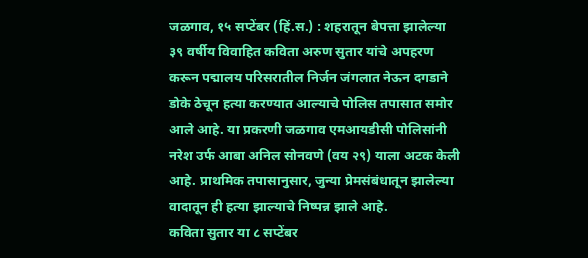जळगाव, १५ सप्टेंबर (हिं.स.) : शहरातून बेपत्ता झालेल्या ३९ वर्षीय विवाहित कविता अरुण सुतार यांचे अपहरण करून पद्मालय परिसरातील निर्जन जंगलात नेऊन दगडाने डोके ठेचून हत्या करण्यात आल्याचे पोलिस तपासात समोर आले आहे. या प्रकरणी जळगाव एमआयडीसी पोलिसांनी नरेश उर्फ आबा अनिल सोनवणे (वय २९) याला अटक केली आहे. प्राथमिक तपासानुसार, जुन्या प्रेमसंबंधातून झालेल्या वादातून ही हत्या झाल्याचे निष्पन्न झाले आहे.
कविता सुतार या ८ सप्टेंबर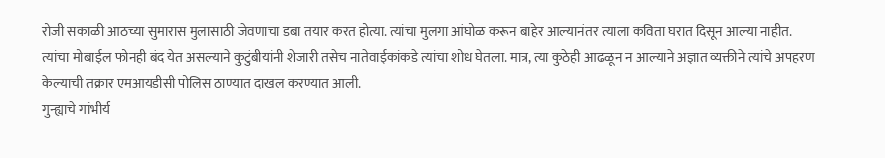रोजी सकाळी आठच्या सुमारास मुलासाठी जेवणाचा डबा तयार करत होत्या. त्यांचा मुलगा आंघोळ करून बाहेर आल्यानंतर त्याला कविता घरात दिसून आल्या नाहीत. त्यांचा मोबाईल फोनही बंद येत असल्याने कुटुंबीयांनी शेजारी तसेच नातेवाईकांकडे त्यांचा शोध घेतला. मात्र, त्या कुठेही आढळून न आल्याने अज्ञात व्यक्तीने त्यांचे अपहरण केल्याची तक्रार एमआयडीसी पोलिस ठाण्यात दाखल करण्यात आली.
गुन्ह्याचे गांभीर्य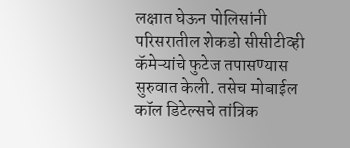लक्षात घेऊन पोलिसांनी परिसरातील शेकडो सीसीटीव्ही कॅमेऱ्यांचे फुटेज तपासण्यास सुरुवात केली. तसेच मोबाईल कॉल डिटेल्सचे तांत्रिक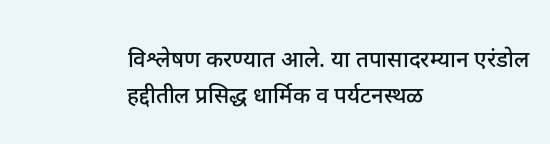विश्लेषण करण्यात आले. या तपासादरम्यान एरंडोल हद्दीतील प्रसिद्ध धार्मिक व पर्यटनस्थळ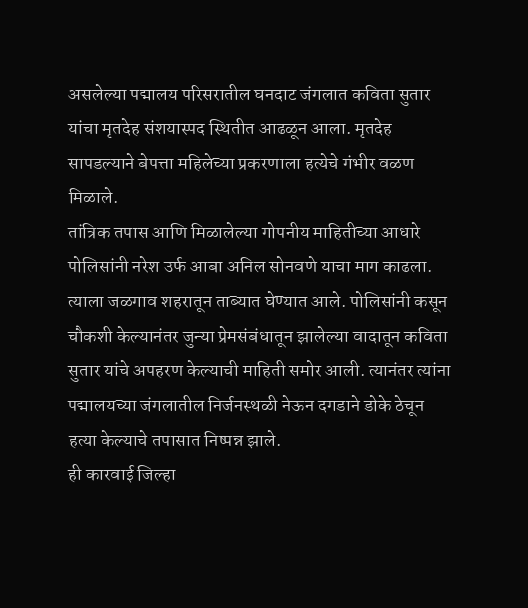असलेल्या पद्मालय परिसरातील घनदाट जंगलात कविता सुतार यांचा मृतदेह संशयास्पद स्थितीत आढळून आला. मृतदेह सापडल्याने बेपत्ता महिलेच्या प्रकरणाला हत्येचे गंभीर वळण मिळाले.
तांत्रिक तपास आणि मिळालेल्या गोपनीय माहितीच्या आधारे पोलिसांनी नरेश उर्फ आबा अनिल सोनवणे याचा माग काढला. त्याला जळगाव शहरातून ताब्यात घेण्यात आले. पोलिसांनी कसून चौकशी केल्यानंतर जुन्या प्रेमसंबंधातून झालेल्या वादातून कविता सुतार यांचे अपहरण केल्याची माहिती समोर आली. त्यानंतर त्यांना पद्मालयच्या जंगलातील निर्जनस्थळी नेऊन दगडाने डोके ठेचून हत्या केल्याचे तपासात निष्पन्न झाले.
ही कारवाई जिल्हा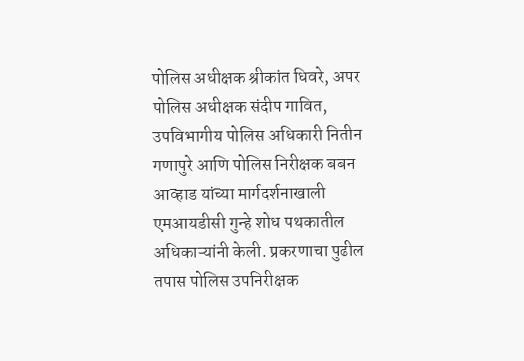पोलिस अधीक्षक श्रीकांत धिवरे, अपर पोलिस अधीक्षक संदीप गावित, उपविभागीय पोलिस अधिकारी नितीन गणापुरे आणि पोलिस निरीक्षक बबन आव्हाड यांच्या मार्गदर्शनाखाली एमआयडीसी गुन्हे शोध पथकातील अधिकाऱ्यांनी केली. प्रकरणाचा पुढील तपास पोलिस उपनिरीक्षक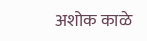अशोक काळे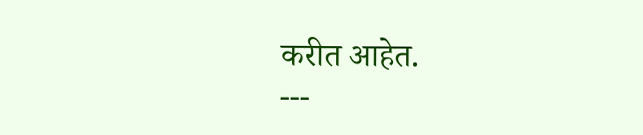करीत आहेत.
---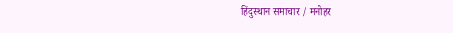हिंदुस्थान समाचार / मनोहर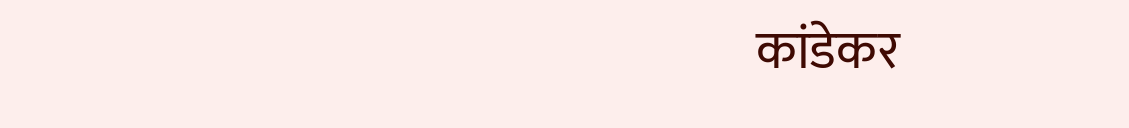कांडेकर